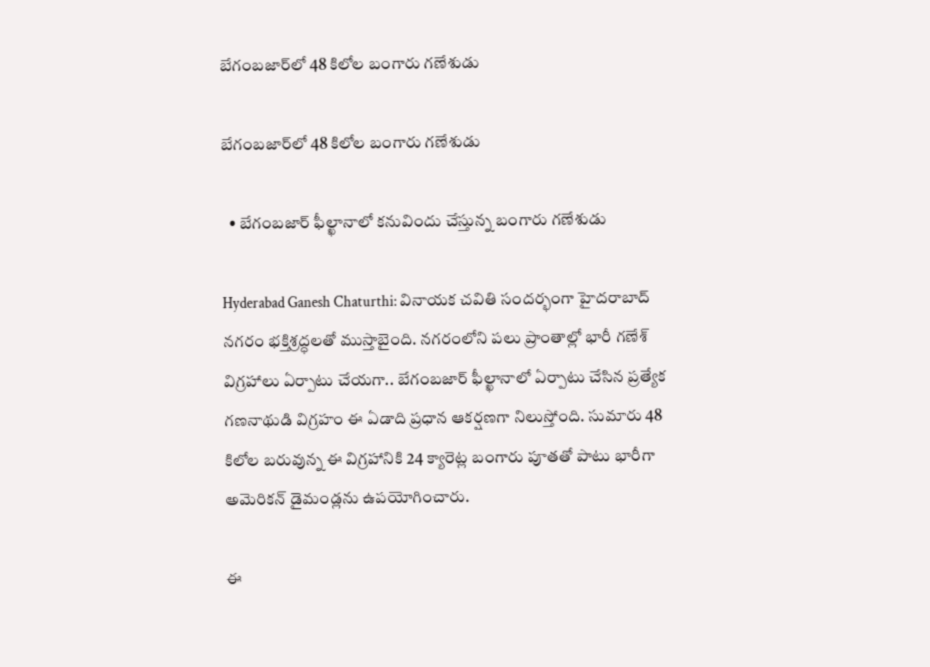బేగంబజార్‌లో 48 కిలోల బంగారు గణేశుడు

బేగంబజార్‌లో 48 కిలోల బంగారు గణేశుడు

  • బేగంబజార్ ఫీల్ఖానాలో కనువిందు చేస్తున్న బంగారు గణేశుడు

Hyderabad Ganesh Chaturthi: వినాయక చవితి సందర్భంగా హైదరాబాద్ నగరం భక్తిశ్రద్ధలతో ముస్తాబైంది. నగరంలోని పలు ప్రాంతాల్లో భారీ గణేశ్ విగ్రహాలు ఏర్పాటు చేయగా.. బేగంబజార్ ఫీల్ఖానాలో ఏర్పాటు చేసిన ప్రత్యేక గణనాథుడి విగ్రహం ఈ ఏడాది ప్రధాన ఆకర్షణగా నిలుస్తోంది. సుమారు 48 కిలోల బరువున్న ఈ విగ్రహానికి 24 క్యారెట్ల బంగారు పూతతో పాటు భారీగా అమెరికన్ డైమండ్లను ఉపయోగించారు.

ఈ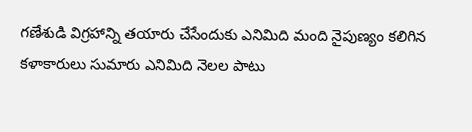గణేశుడి విగ్రహాన్ని తయారు చేసేందుకు ఎనిమిది మంది నైపుణ్యం కలిగిన కళాకారులు సుమారు ఎనిమిది నెలల పాటు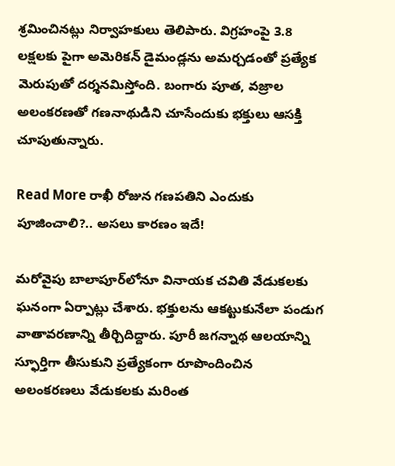శ్రమించినట్లు నిర్వాహకులు తెలిపారు. విగ్రహంపై 3.8 లక్షలకు పైగా అమెరికన్ డైమండ్లను అమర్చడంతో ప్రత్యేక మెరుపుతో దర్శనమిస్తోంది. బంగారు పూత, వజ్రాల అలంకరణతో గణనాథుడిని చూసేందుకు భక్తులు ఆసక్తి చూపుతున్నారు.

Read More రాఖీ రోజున గణపతిని ఎందుకు పూజించాలి?.. అసలు కారణం ఇదే!

మరోవైపు బాలాపూర్‌లోనూ వినాయక చవితి వేడుకలకు ఘనంగా ఏర్పాట్లు చేశారు. భక్తులను ఆకట్టుకునేలా పండుగ వాతావరణాన్ని తీర్చిదిద్దారు. పూరీ జగన్నాథ ఆలయాన్ని స్ఫూర్తిగా తీసుకుని ప్రత్యేకంగా రూపొందించిన అలంకరణలు వేడుకలకు మరింత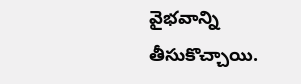వైభవాన్ని తీసుకొచ్చాయి.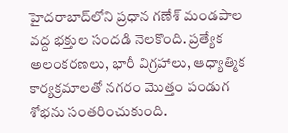హైదరాబాద్‌లోని ప్రధాన గణేశ్ మండపాల వద్ద భక్తుల సందడి నెలకొంది. ప్రత్యేక అలంకరణలు, భారీ విగ్రహాలు, ఆధ్యాత్మిక కార్యక్రమాలతో నగరం మొత్తం పండుగ శోభను సంతరించుకుంది.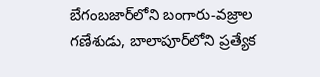బేగంబజార్‌లోని బంగారు-వజ్రాల గణేశుడు, బాలాపూర్‌లోని ప్రత్యేక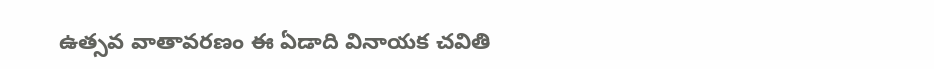ఉత్సవ వాతావరణం ఈ ఏడాది వినాయక చవితి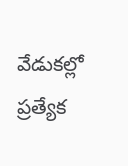వేడుకల్లో ప్రత్యేక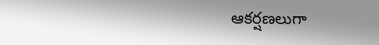ఆకర్షణలుగా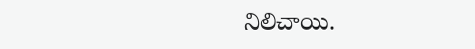నిలిచాయి.